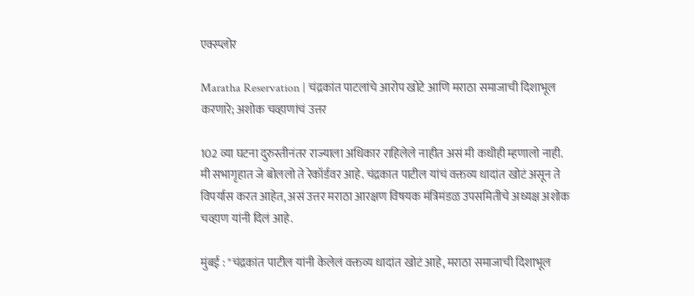एक्स्प्लोर

Maratha Reservation | चंद्रकांत पाटलांचे आरोप खोटे आणि मराठा समाजाची दिशाभूल करणारे; अशोक चव्हाणांचं उत्तर

102 व्या घटना दुरुस्तीनंतर राज्याला अधिकार राहिलेले नाहीत असं मी कधीही म्हणालो नाही. मी सभागृहात जे बोललो ते रेकॉर्डवर आहे. चंद्रकात पाटील यांचं वक्तव्य धादांत खोटं असून ते विपर्यास करत आहेत, असं उत्तर मराठा आरक्षण विषयक मंत्रिमंडळ उपसमितीचे अध्यक्ष अशोक चव्हाण यांनी दिलं आहे.

मुंबई : "चंद्रकांत पाटील यांनी केलेलं वक्तव्य धादांत खोटं आहे, मराठा समाजाची दिशाभूल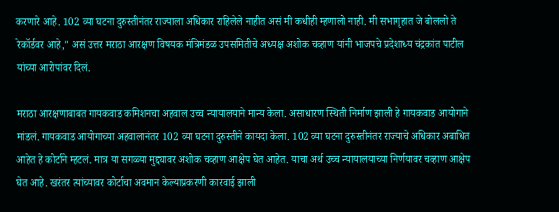करणारे आहे. 102 व्या घटना दुरुस्तीनंतर राज्याला अधिकार राहिलेले नाहीत असं मी कधीही म्हणालो नाही. मी सभागृहात जे बोललो ते रेकॉर्डवर आहे," असं उत्तर मराठा आरक्षण विषयक मंत्रिमंडळ उपसमितीचे अध्यक्ष अशोक चव्हाण यांनी भाजपचे प्रदेशाध्य चंद्रकांत पाटील यांच्या आरोपांवर दिलं.

मराठा आरक्षणाबाबत गायकवाड कमिशनचा अहवाल उच्च न्यायालयाने मान्य केला. असाधारण स्थिती निर्माण झाली हे गायकवाड आयोगाने मांडलं. गायकवाड आयोगाच्या अहवालानंतर 102 व्या घटना दुरुस्तीने कायदा केला. 102 व्या घटना दुरुस्तीनंतर राज्याचे अधिकार अबाधित आहेत हे कोर्टाने म्हटलं. मात्र या सगळ्या मुद्द्यावर अशोक चव्हाण आक्षेप घेत आहेत. याचा अर्थ उच्च न्यायालयाच्या निर्णयावर चव्हाण आक्षेप घेत आहे. खरंतर त्यांच्यावर कोर्टाचा अवमान केल्याप्रकरणी कारवाई झाली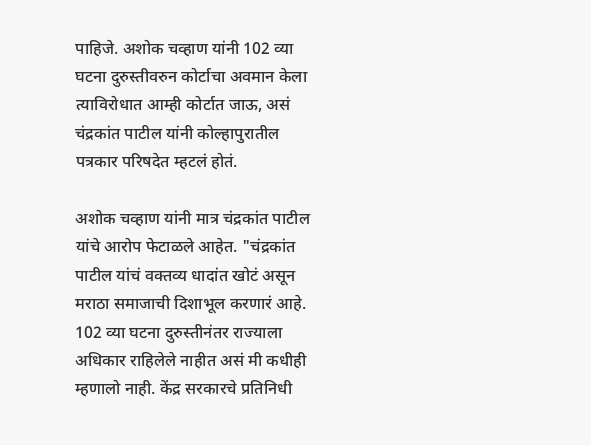पाहिजे. अशोक चव्हाण यांनी 102 व्या घटना दुरुस्तीवरुन कोर्टाचा अवमान केला त्याविरोधात आम्ही कोर्टात जाऊ, असं चंद्रकांत पाटील यांनी कोल्हापुरातील पत्रकार परिषदेत म्हटलं होतं.

अशोक चव्हाण यांनी मात्र चंद्रकांत पाटील यांचे आरोप फेटाळले आहेत. "चंद्रकांत पाटील यांचं वक्तव्य धादांत खोटं असून मराठा समाजाची दिशाभूल करणारं आहे. 102 व्या घटना दुरुस्तीनंतर राज्याला अधिकार राहिलेले नाहीत असं मी कधीही म्हणालो नाही. केंद्र सरकारचे प्रतिनिधी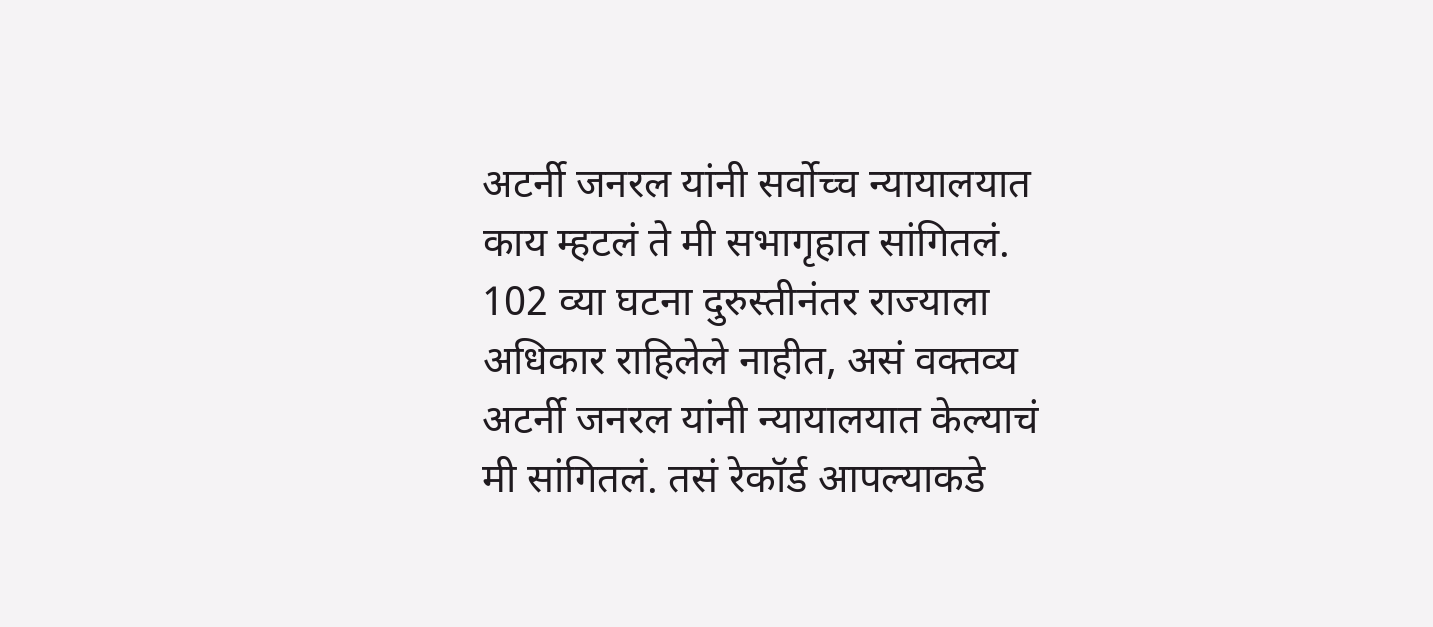अटर्नी जनरल यांनी सर्वोच्च न्यायालयात काय म्हटलं ते मी सभागृहात सांगितलं. 102 व्या घटना दुरुस्तीनंतर राज्याला अधिकार राहिलेले नाहीत, असं वक्तव्य अटर्नी जनरल यांनी न्यायालयात केल्याचं मी सांगितलं. तसं रेकॉर्ड आपल्याकडे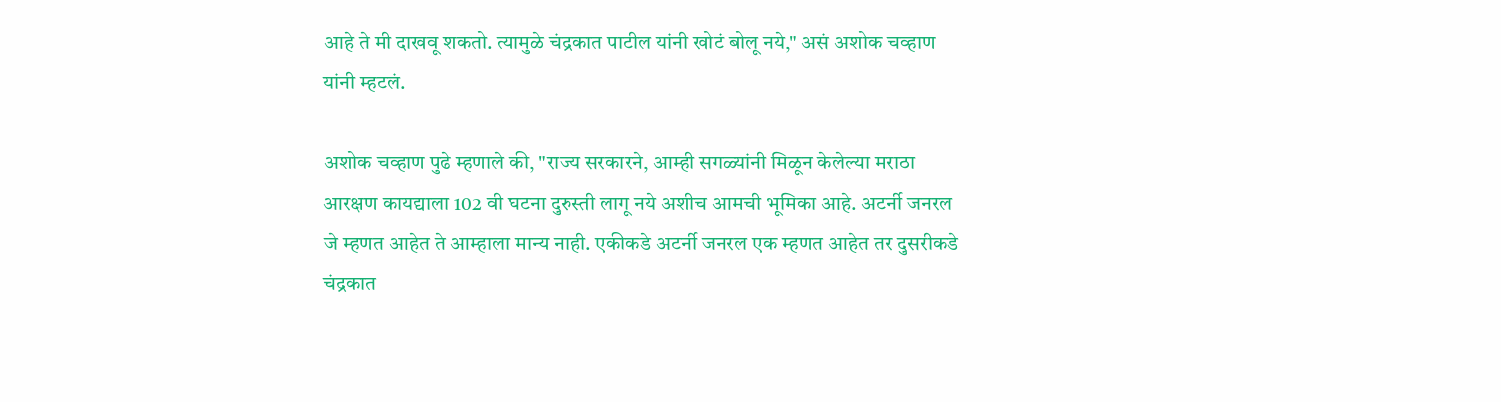आहे ते मी दाखवू शकतो. त्यामुळे चंद्रकात पाटील यांनी खोटं बोलू नये," असं अशोक चव्हाण यांनी म्हटलं.

अशोक चव्हाण पुढे म्हणाले की, "राज्य सरकारने, आम्ही सगळ्यांनी मिळून केलेल्या मराठा आरक्षण कायद्याला 102 वी घटना दुरुस्ती लागू नये अशीच आमची भूमिका आहे. अटर्नी जनरल जे म्हणत आहेत ते आम्हाला मान्य नाही. एकीकडे अटर्नी जनरल एक म्हणत आहेत तर दुसरीकडे चंद्रकात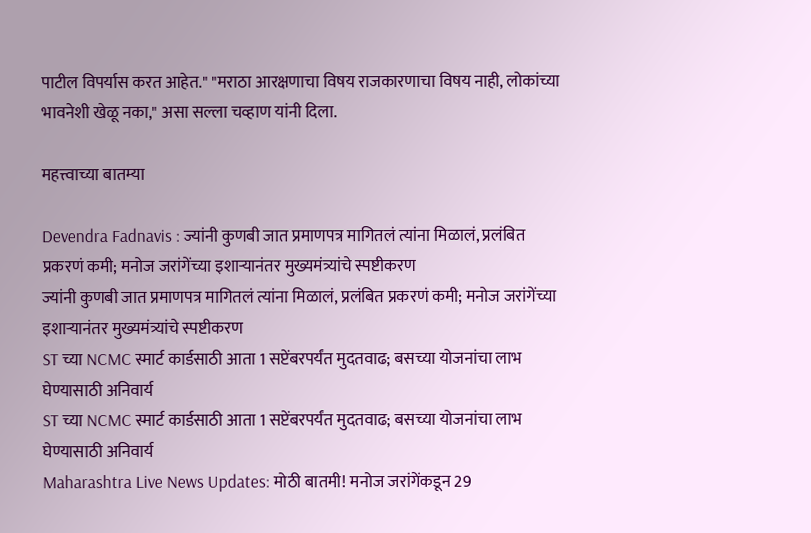पाटील विपर्यास करत आहेत." "मराठा आरक्षणाचा विषय राजकारणाचा विषय नाही, लोकांच्या भावनेशी खेळू नका," असा सल्ला चव्हाण यांनी दिला.

महत्त्वाच्या बातम्या

Devendra Fadnavis : ज्यांनी कुणबी जात प्रमाणपत्र मागितलं त्यांना मिळालं, प्रलंबित प्रकरणं कमी; मनोज जरांगेंच्या इशाऱ्यानंतर मुख्यमंत्र्यांचे स्पष्टीकरण
ज्यांनी कुणबी जात प्रमाणपत्र मागितलं त्यांना मिळालं, प्रलंबित प्रकरणं कमी; मनोज जरांगेंच्या इशाऱ्यानंतर मुख्यमंत्र्यांचे स्पष्टीकरण
ST च्या NCMC स्मार्ट कार्डसाठी आता 1 सप्टेंबरपर्यंत मुदतवाढ; बसच्या योजनांचा लाभ घेण्यासाठी अनिवार्य
ST च्या NCMC स्मार्ट कार्डसाठी आता 1 सप्टेंबरपर्यंत मुदतवाढ; बसच्या योजनांचा लाभ घेण्यासाठी अनिवार्य
Maharashtra Live News Updates: मोठी बातमी! मनोज जरांगेंकडून 29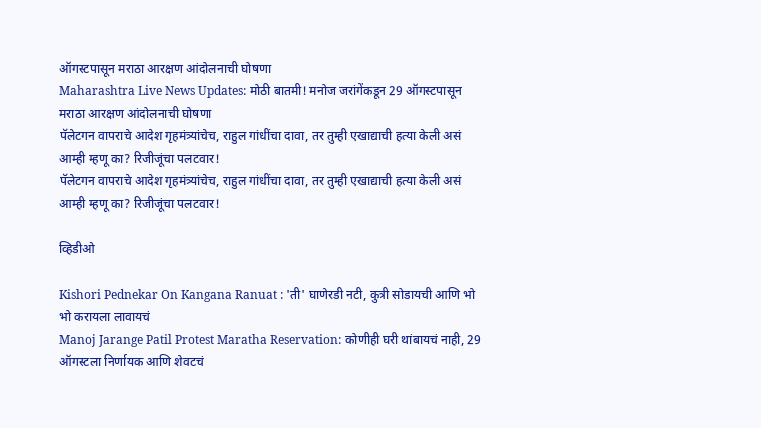ऑगस्टपासून मराठा आरक्षण आंदोलनाची घोषणा
Maharashtra Live News Updates: मोठी बातमी! मनोज जरांगेंकडून 29 ऑगस्टपासून मराठा आरक्षण आंदोलनाची घोषणा
पॅलेटगन वापराचे आदेश गृहमंत्र्यांचेच, राहुल गांधींचा दावा, तर तुम्ही एखाद्याची हत्या केली असं आम्ही म्हणू का? रिजीजूंचा पलटवार!
पॅलेटगन वापराचे आदेश गृहमंत्र्यांचेच, राहुल गांधींचा दावा, तर तुम्ही एखाद्याची हत्या केली असं आम्ही म्हणू का? रिजीजूंचा पलटवार!

व्हिडीओ

Kishori Pednekar On Kangana Ranuat : 'ती' घाणेरडी नटी, कुत्री सोडायची आणि भो भो करायला लावायचं
Manoj Jarange Patil Protest Maratha Reservation: कोणीही घरी थांबायचं नाही, 29 ऑगस्टला निर्णायक आणि शेवटचं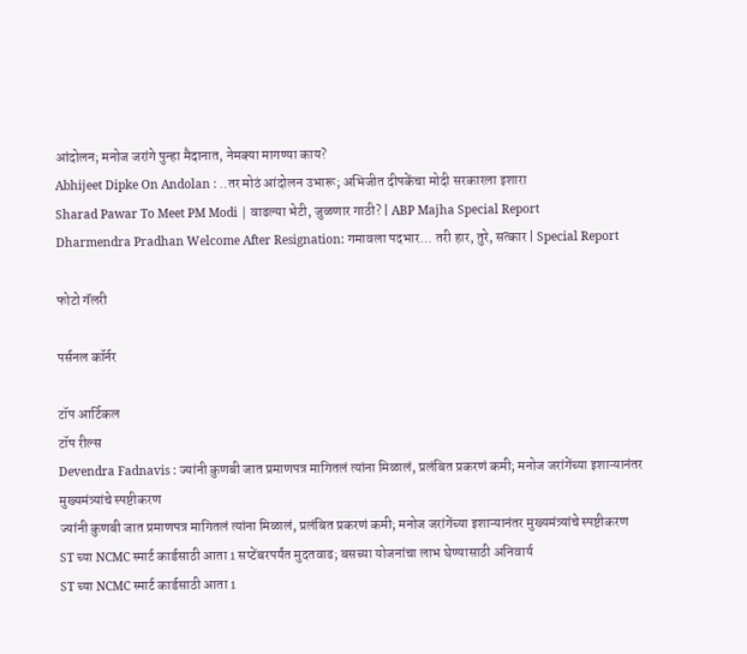आंदोलन; मनोज जरांगे पुन्हा मैदानात, नेमक्या मागण्या काय?
Abhijeet Dipke On Andolan : ..तर मोठं आंदोलन उभारू; अभिजीत दीपकेंचा मोदी सरकारला इशारा
Sharad Pawar To Meet PM Modi | वाढल्या भेटी, जुळणार गाठी? | ABP Majha Special Report
Dharmendra Pradhan Welcome After Resignation: गमावला पदभार... तरी हार, तुरे, सत्कार | Special Report

फोटो गॅलरी

पर्सनल कॉर्नर

टॉप आर्टिकल
टॉप रील्स
Devendra Fadnavis : ज्यांनी कुणबी जात प्रमाणपत्र मागितलं त्यांना मिळालं, प्रलंबित प्रकरणं कमी; मनोज जरांगेंच्या इशाऱ्यानंतर मुख्यमंत्र्यांचे स्पष्टीकरण
ज्यांनी कुणबी जात प्रमाणपत्र मागितलं त्यांना मिळालं, प्रलंबित प्रकरणं कमी; मनोज जरांगेंच्या इशाऱ्यानंतर मुख्यमंत्र्यांचे स्पष्टीकरण
ST च्या NCMC स्मार्ट कार्डसाठी आता 1 सप्टेंबरपर्यंत मुदतवाढ; बसच्या योजनांचा लाभ घेण्यासाठी अनिवार्य
ST च्या NCMC स्मार्ट कार्डसाठी आता 1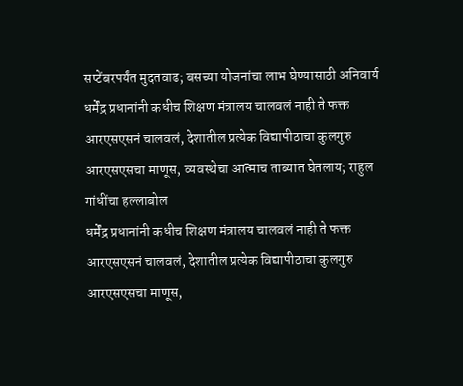सप्टेंबरपर्यंत मुदतवाढ; बसच्या योजनांचा लाभ घेण्यासाठी अनिवार्य
धर्मेंद्र प्रधानांनी कधीच शिक्षण मंत्रालय चालवलं नाही ते फक्त आरएसएसनं चालवलं, देशातील प्रत्येक विद्यापीठाचा कुलगुरु आरएसएसचा माणूस, व्यवस्थेचा आत्माच ताब्यात घेतलाय; राहुल गांधींचा हल्लाबोल
धर्मेंद्र प्रधानांनी कधीच शिक्षण मंत्रालय चालवलं नाही ते फक्त आरएसएसनं चालवलं, देशातील प्रत्येक विद्यापीठाचा कुलगुरु आरएसएसचा माणूस,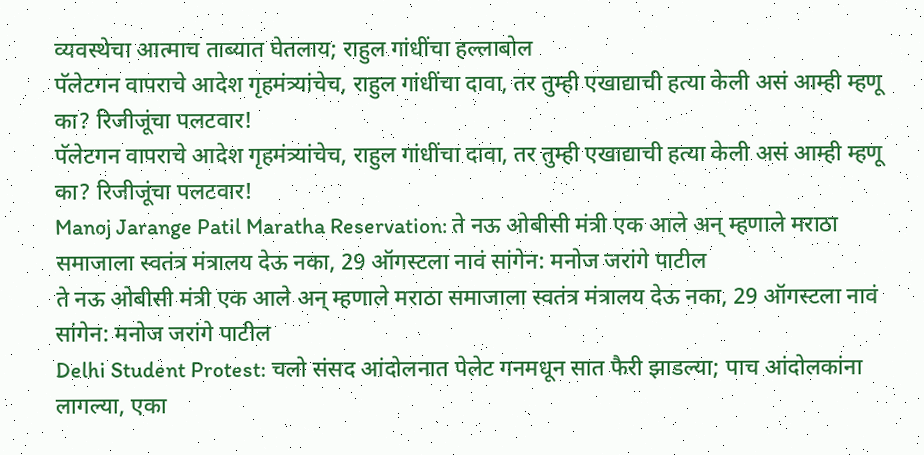व्यवस्थेचा आत्माच ताब्यात घेतलाय; राहुल गांधींचा हल्लाबोल
पॅलेटगन वापराचे आदेश गृहमंत्र्यांचेच, राहुल गांधींचा दावा, तर तुम्ही एखाद्याची हत्या केली असं आम्ही म्हणू का? रिजीजूंचा पलटवार!
पॅलेटगन वापराचे आदेश गृहमंत्र्यांचेच, राहुल गांधींचा दावा, तर तुम्ही एखाद्याची हत्या केली असं आम्ही म्हणू का? रिजीजूंचा पलटवार!
Manoj Jarange Patil Maratha Reservation: ते नऊ ओबीसी मंत्री एक आले अन् म्हणाले मराठा समाजाला स्वतंत्र मंत्रालय देऊ नका, 29 ऑगस्टला नावं सांगेन: मनोज जरांगे पाटील
ते नऊ ओबीसी मंत्री एक आले अन् म्हणाले मराठा समाजाला स्वतंत्र मंत्रालय देऊ नका, 29 ऑगस्टला नावं सांगेन: मनोज जरांगे पाटील
Delhi Student Protest: चलो संसद आंदोलनात पेलेट गनमधून सात फैरी झाडल्या; पाच आंदोलकांना लागल्या, एका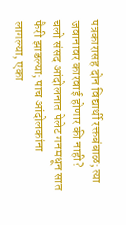पत्रकारासह दोन विद्यार्थी रक्तबंबाळ; त्या जवानावर कारवाई होणार की नाही?
चलो संसद आंदोलनात पेलेट गनमधून सात फैरी झाडल्या; पाच आंदोलकांना लागल्या, एका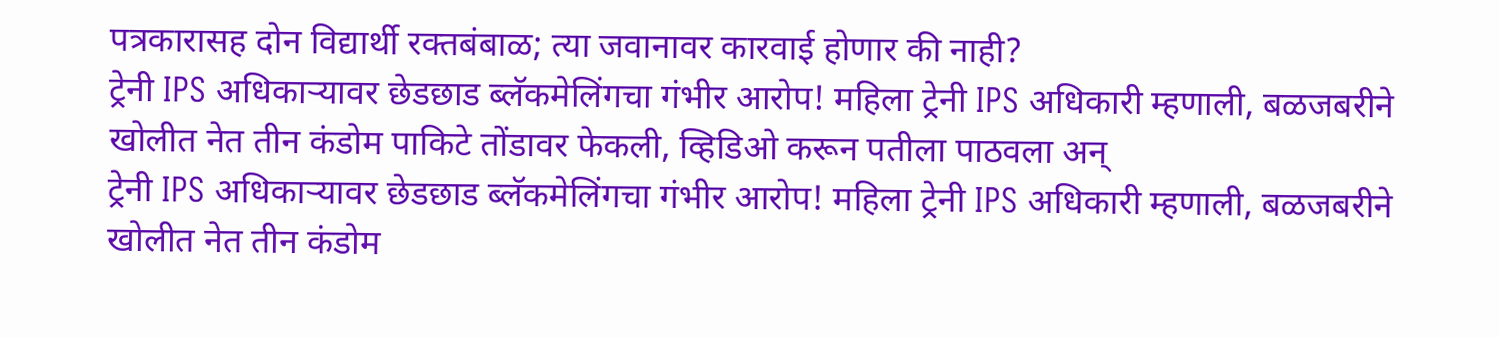पत्रकारासह दोन विद्यार्थी रक्तबंबाळ; त्या जवानावर कारवाई होणार की नाही?
ट्रेनी IPS अधिकाऱ्यावर छेडछाड ब्लॅकमेलिंगचा गंभीर आरोप! महिला ट्रेनी IPS अधिकारी म्हणाली, बळजबरीने खोलीत नेत तीन कंडोम पाकिटे तोंडावर फेकली, व्हिडिओ करून पतीला पाठवला अन्
ट्रेनी IPS अधिकाऱ्यावर छेडछाड ब्लॅकमेलिंगचा गंभीर आरोप! महिला ट्रेनी IPS अधिकारी म्हणाली, बळजबरीने खोलीत नेत तीन कंडोम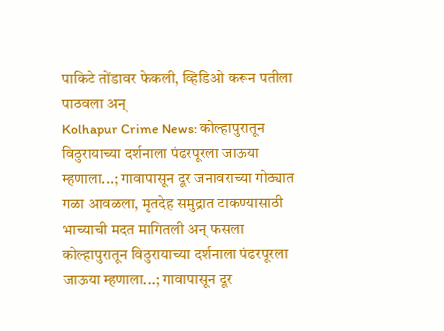पाकिटे तोंडावर फेकली, व्हिडिओ करून पतीला पाठवला अन्
Kolhapur Crime News: कोल्हापुरातून विठुरायाच्या दर्शनाला पंढरपूरला जाऊया म्हणाला...; गावापासून दूर जनावराच्या गोठ्यात गळा आवळला, मृतदेह समुद्रात टाकण्यासाठी भाच्याची मदत मागितली अन् फसला
कोल्हापुरातून विठुरायाच्या दर्शनाला पंढरपूरला जाऊया म्हणाला...; गावापासून दूर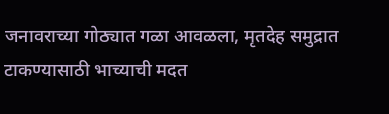जनावराच्या गोठ्यात गळा आवळला, मृतदेह समुद्रात टाकण्यासाठी भाच्याची मदत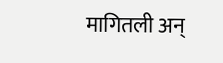मागितली अन्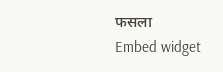फसला
Embed widget